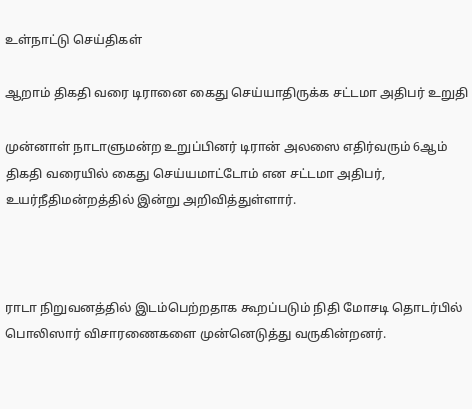உள்நாட்டு செய்திகள்

ஆறாம் திகதி வரை டிரானை கைது செய்யாதிருக்க சட்டமா அதிபர் உறுதி

முன்னாள் நாடாளுமன்ற உறுப்பினர் டிரான் அலஸை எதிர்வரும் 6ஆம் திகதி வரையில் கைது செய்யமாட்டோம் என சட்டமா அதிபர், உயர்நீதிமன்றத்தில் இன்று அறிவித்துள்ளார்.



ராடா நிறுவனத்தில் இடம்பெற்றதாக கூறப்படும் நிதி மோசடி தொடர்பில் பொலிஸார் விசாரணைகளை முன்னெடுத்து வருகின்றனர்.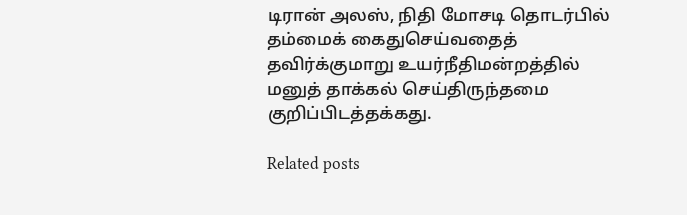டிரான் அலஸ், நிதி மோசடி தொடர்பில் தம்மைக் கைதுசெய்வதைத் தவிர்க்குமாறு உயர்நீதிமன்றத்தில் மனுத் தாக்கல் செய்திருந்தமை குறிப்பிடத்தக்கது.

Related posts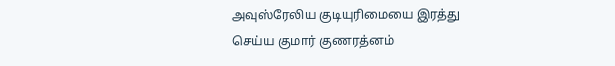அவுஸ்ரேலிய குடியுரிமையை இரத்து செய்ய குமார் குணரத்னம்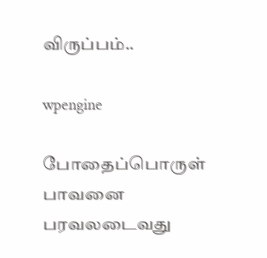விருப்பம்..

wpengine

போதைப்பொருள் பாவனை பரவலடைவது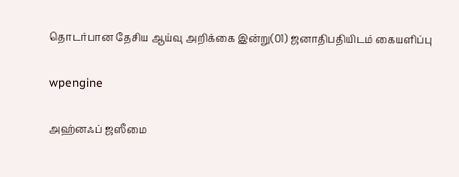தொடர்பான தேசிய ஆய்வு அறிக்கை இன்று(01) ஜனாதிபதியிடம் கையளிப்பு

wpengine

அஹ்னஃப் ஜஸீமை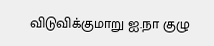விடுவிக்குமாறு ஐ.நா குழு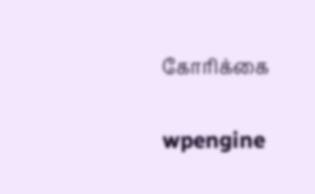கோரிக்கை

wpengine